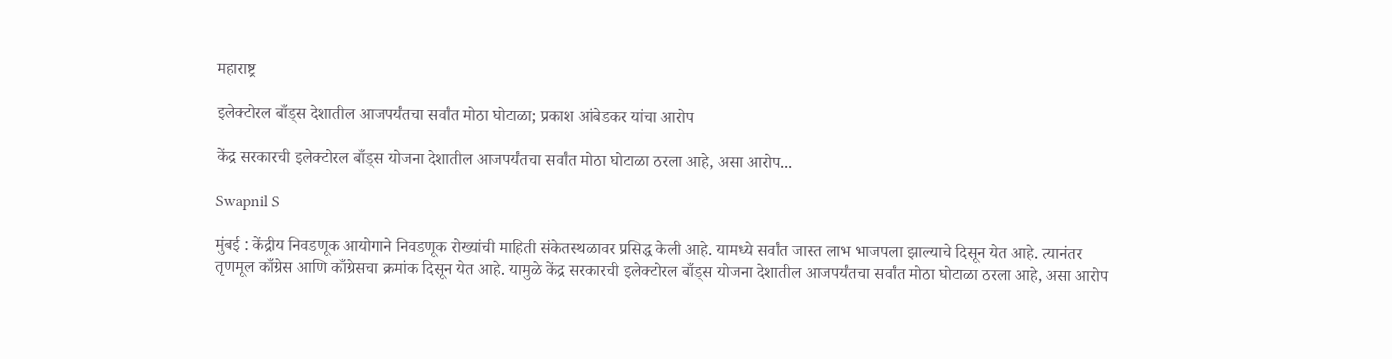महाराष्ट्र

इलेक्टोरल बाँड्स देशातील आजपर्यंतचा सर्वांत मोठा घोटाळा; प्रकाश आंबेडकर यांचा आरोप

केंद्र सरकारची इलेक्टोरल बाँड्स योजना देशातील आजपर्यंतचा सर्वांत मोठा घोटाळा ठरला आहे, असा आरोप...

Swapnil S

मुंबई : केंद्रीय निवडणूक आयोगाने निवडणूक रोख्यांची माहिती संकेतस्थळावर प्रसिद्ध केली आहे. यामध्ये सर्वांत जास्त लाभ भाजपला झाल्याचे दिसून येत आहे. त्यानंतर तृणमूल काँग्रेस आणि काँग्रेसचा क्रमांक दिसून येत आहे. यामुळे केंद्र सरकारची इलेक्टोरल बाँड्स योजना देशातील आजपर्यंतचा सर्वांत मोठा घोटाळा ठरला आहे, असा आरोप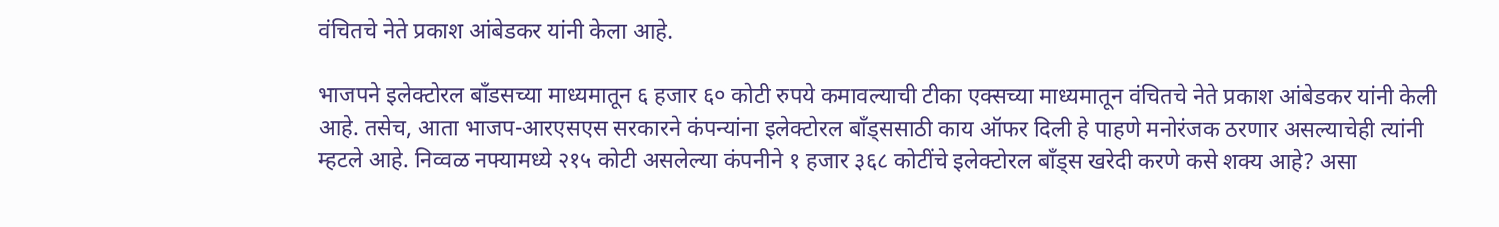वंचितचे नेते प्रकाश आंबेडकर यांनी केला आहे.

भाजपने इलेक्टोरल बाँडसच्या माध्यमातून ६ हजार ६० कोटी रुपये कमावल्याची टीका एक्सच्या माध्यमातून वंचितचे नेते प्रकाश आंबेडकर यांनी केली आहे. तसेच, आता भाजप-आरएसएस सरकारने कंपन्यांना इलेक्टोरल बाँड्ससाठी काय ऑफर दिली हे पाहणे मनोरंजक ठरणार असल्याचेही त्यांनी म्हटले आहे. निव्वळ नफ्यामध्ये २१५ कोटी असलेल्या कंपनीने १ हजार ३६८ कोटींचे इलेक्टोरल बाँड्स खरेदी करणे कसे शक्य आहे? असा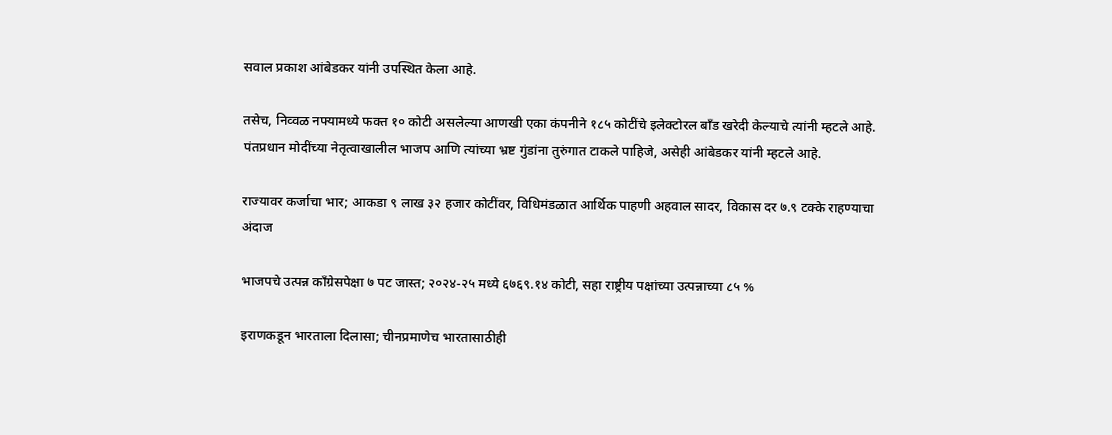सवाल प्रकाश आंबेडकर यांनी उपस्थित केला आहे.

तसेच, निव्वळ नफ्यामध्ये फक्त १० कोटी असलेल्या आणखी एका कंपनीने १८५ कोटींचे इलेक्टोरल बाँड खरेदी केल्याचे त्यांनी म्हटले आहे. पंतप्रधान मोदींच्या नेतृत्वाखालील भाजप आणि त्यांच्या भ्रष्ट गुंडांना तुरुंगात टाकले पाहिजे, असेही आंबेडकर यांनी म्हटले आहे.

राज्यावर कर्जाचा भार; आकडा ९ लाख ३२ हजार कोटींवर, विधिमंडळात आर्थिक पाहणी अहवाल सादर, विकास दर ७.९ टक्के राहण्याचा अंदाज

भाजपचे उत्पन्न काँग्रेसपेक्षा ७ पट जास्त; २०२४-२५ मध्ये ६७६९.१४ कोटी, सहा राष्ट्रीय पक्षांच्या उत्पन्नाच्या ८५ %

इराणकडून भारताला दिलासा; चीनप्रमाणेच भारतासाठीही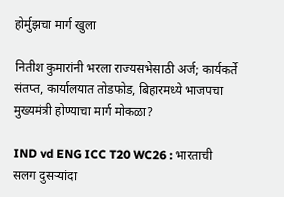होर्मुझचा मार्ग खुला

नितीश कुमारांनी भरला राज्यसभेसाठी अर्ज; कार्यकर्ते संतप्त, कार्यालयात तोडफोड, बिहारमध्ये भाजपचा मुख्यमंत्री होण्याचा मार्ग मोकळा?

IND vd ENG ICC T20 WC26 : भारताची सलग दुसऱ्यांदा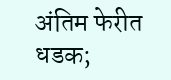अंतिम फेरीत धडक;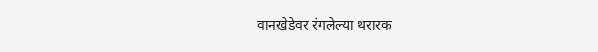वानखेडेवर रंगलेल्या थरारक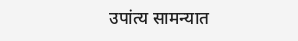उपांत्य सामन्यात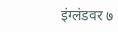इंग्लंडवर ७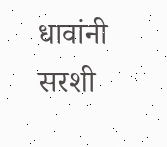धावांनी सरशी